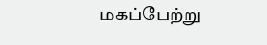மகப்பேற்று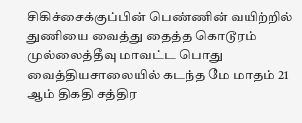சிகிச்சைக்குப்பின் பெண்ணின் வயிற்றில் துணியை வைத்து தைத்த கொடூரம்
முல்லைத்தீவு மாவட்ட பொது வைத்தியசாலையில் கடந்த மே மாதம் 21 ஆம் திகதி சத்திர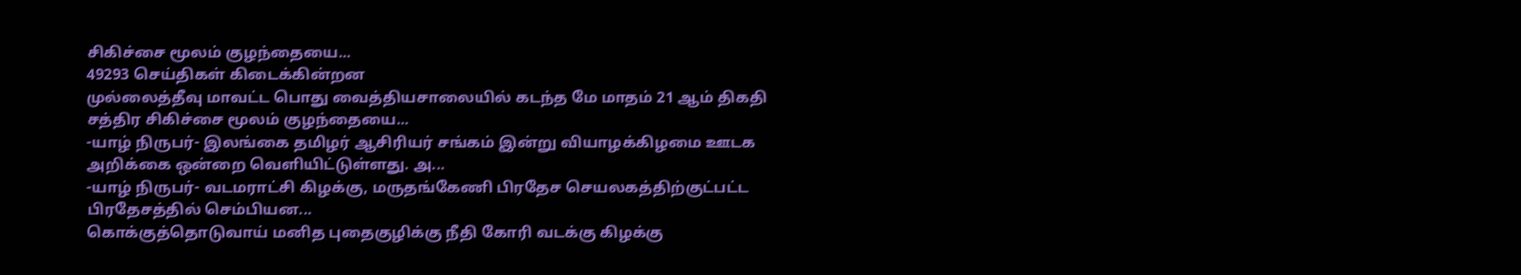சிகிச்சை மூலம் குழந்தையை...
49293 செய்திகள் கிடைக்கின்றன
முல்லைத்தீவு மாவட்ட பொது வைத்தியசாலையில் கடந்த மே மாதம் 21 ஆம் திகதி சத்திர சிகிச்சை மூலம் குழந்தையை...
-யாழ் நிருபர்- இலங்கை தமிழர் ஆசிரியர் சங்கம் இன்று வியாழக்கிழமை ஊடக அறிக்கை ஒன்றை வெளியிட்டுள்ளது. அ...
-யாழ் நிருபர்- வடமராட்சி கிழக்கு, மருதங்கேணி பிரதேச செயலகத்திற்குட்பட்ட பிரதேசத்தில் செம்பியன...
கொக்குத்தொடுவாய் மனித புதைகுழிக்கு நீதி கோரி வடக்கு கிழக்கு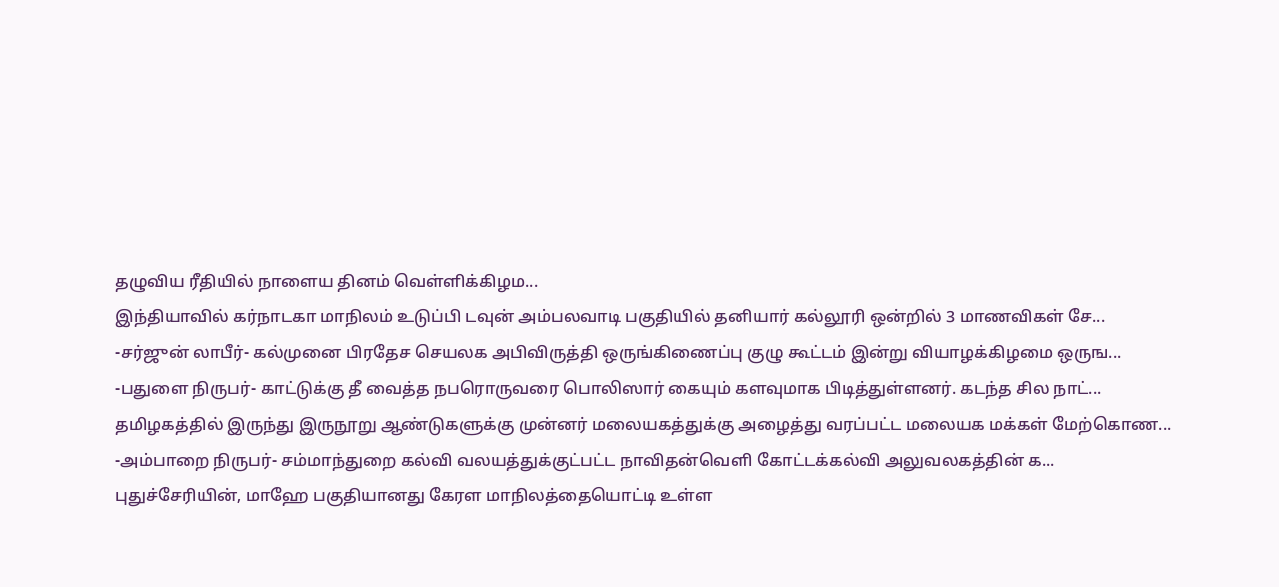தழுவிய ரீதியில் நாளைய தினம் வெள்ளிக்கிழம...
இந்தியாவில் கர்நாடகா மாநிலம் உடுப்பி டவுன் அம்பலவாடி பகுதியில் தனியார் கல்லூரி ஒன்றில் 3 மாணவிகள் சே...
-சர்ஜுன் லாபீர்- கல்முனை பிரதேச செயலக அபிவிருத்தி ஒருங்கிணைப்பு குழு கூட்டம் இன்று வியாழக்கிழமை ஒருங...
-பதுளை நிருபர்- காட்டுக்கு தீ வைத்த நபரொருவரை பொலிஸார் கையும் களவுமாக பிடித்துள்ளனர். கடந்த சில நாட்...
தமிழகத்தில் இருந்து இருநூறு ஆண்டுகளுக்கு முன்னர் மலையகத்துக்கு அழைத்து வரப்பட்ட மலையக மக்கள் மேற்கொண...
-அம்பாறை நிருபர்- சம்மாந்துறை கல்வி வலயத்துக்குட்பட்ட நாவிதன்வெளி கோட்டக்கல்வி அலுவலகத்தின் க...
புதுச்சேரியின், மாஹே பகுதியானது கேரள மாநிலத்தையொட்டி உள்ள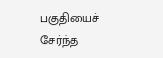பகுதியைச் சேர்ந்த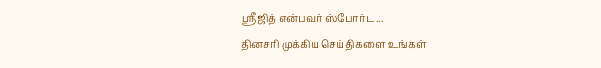ஸ்ரீஜித் என்பவர் ஸ்போர்ட...
தினசரி முக்கிய செய்திகளை உங்கள்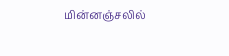மின்னஞ்சலில்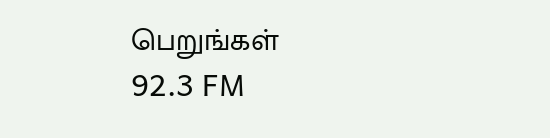பெறுங்கள்
92.3 FM